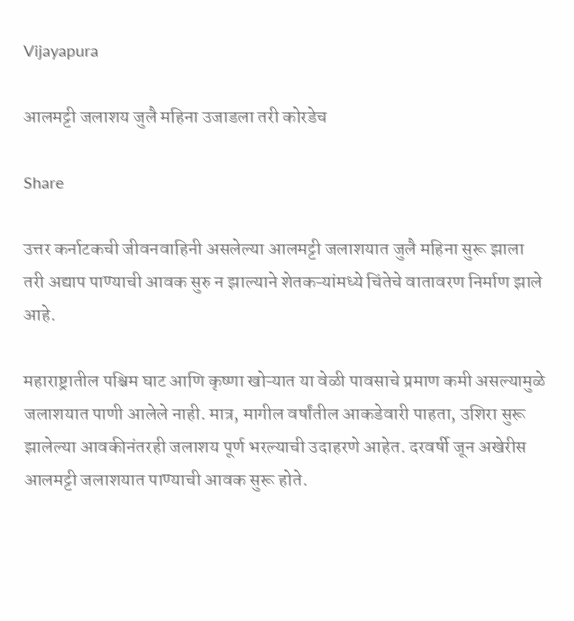Vijayapura

आलमट्टी जलाशय जुलै महिना उजाडला तरी कोरडेच

Share

उत्तर कर्नाटकची जीवनवाहिनी असलेल्या आलमट्टी जलाशयात जुलै महिना सुरू झाला तरी अद्याप पाण्याची आवक सुरु न झाल्याने शेतकऱ्यांमध्ये चिंतेचे वातावरण निर्माण झाले आहे.

महाराष्ट्रातील पश्चिम घाट आणि कृष्णा खोऱ्यात या वेळी पावसाचे प्रमाण कमी असल्यामुळे जलाशयात पाणी आलेले नाही. मात्र, मागील वर्षांतील आकडेवारी पाहता, उशिरा सुरू झालेल्या आवकीनंतरही जलाशय पूर्ण भरल्याची उदाहरणे आहेत. दरवर्षी जून अखेरीस आलमट्टी जलाशयात पाण्याची आवक सुरू होते.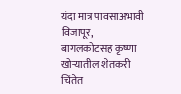यंदा मात्र पावसाअभावी विजापूर, बागलकोटसह कृष्णा खोऱ्यातील शेतकरी चिंतेत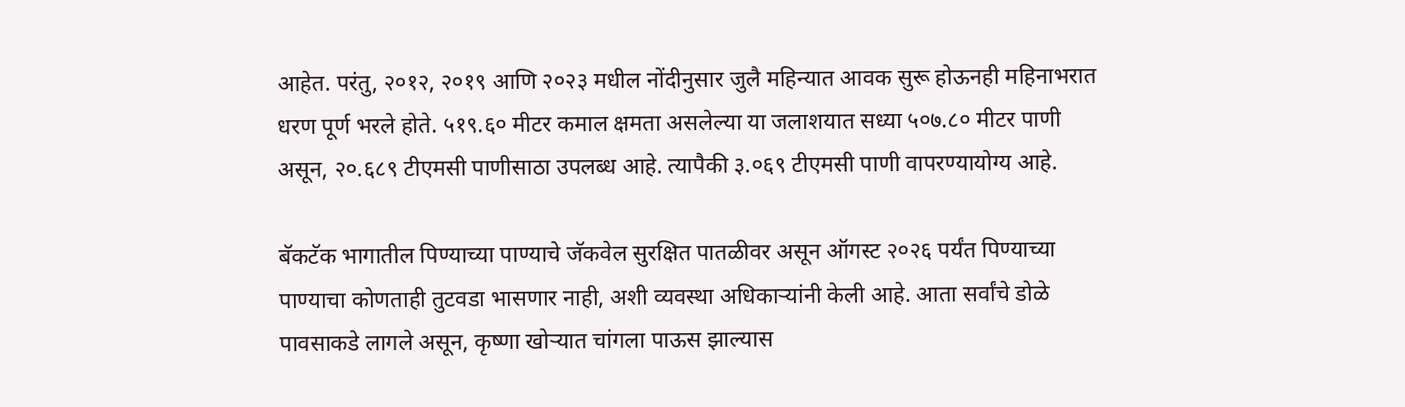आहेत. परंतु, २०१२, २०१९ आणि २०२३ मधील नोंदीनुसार जुलै महिन्यात आवक सुरू होऊनही महिनाभरात धरण पूर्ण भरले होते. ५१९.६० मीटर कमाल क्षमता असलेल्या या जलाशयात सध्या ५०७.८० मीटर पाणी असून, २०.६८९ टीएमसी पाणीसाठा उपलब्ध आहे. त्यापैकी ३.०६९ टीएमसी पाणी वापरण्यायोग्य आहे.

बॅकटॅक भागातील पिण्याच्या पाण्याचे जॅकवेल सुरक्षित पातळीवर असून ऑगस्ट २०२६ पर्यंत पिण्याच्या पाण्याचा कोणताही तुटवडा भासणार नाही, अशी व्यवस्था अधिकाऱ्यांनी केली आहे. आता सर्वांचे डोळे पावसाकडे लागले असून, कृष्णा खोऱ्यात चांगला पाऊस झाल्यास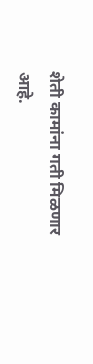शेती कामांना गती मिळणार आहे.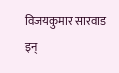विजयकुमार सारवाड
इन्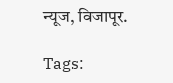न्यूज, विजापूर.

Tags: